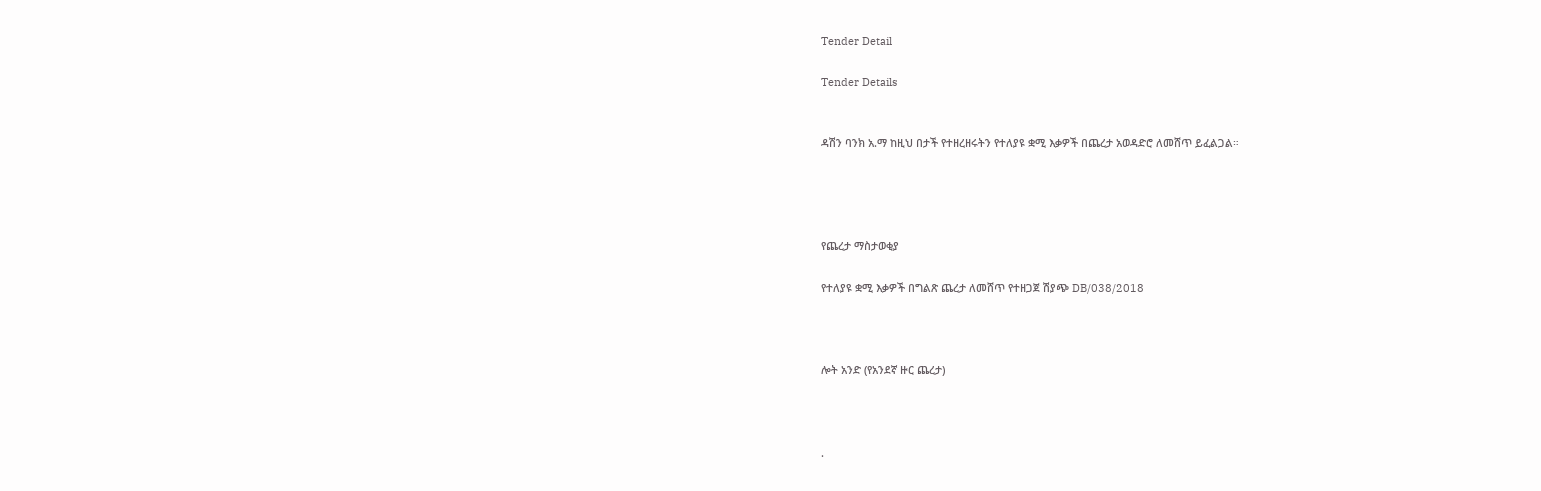Tender Detail

Tender Details


ዳሽን ባንክ አ.ማ ከዚህ በታች የተዘረዘሩትን የተለያዩ ቋሚ እቃዎች በጨረታ አወዳድሮ ለመሸጥ ይፈልጋል።




የጨረታ ማስታወቂያ

የተለያዩ ቋሚ እቃዎች በግልጽ ጨረታ ለመሸጥ የተዘጋጀ ሽያጭ DB/038/2018



ሎት አንድ (የአንደኛ ዙር ጨረታ)



.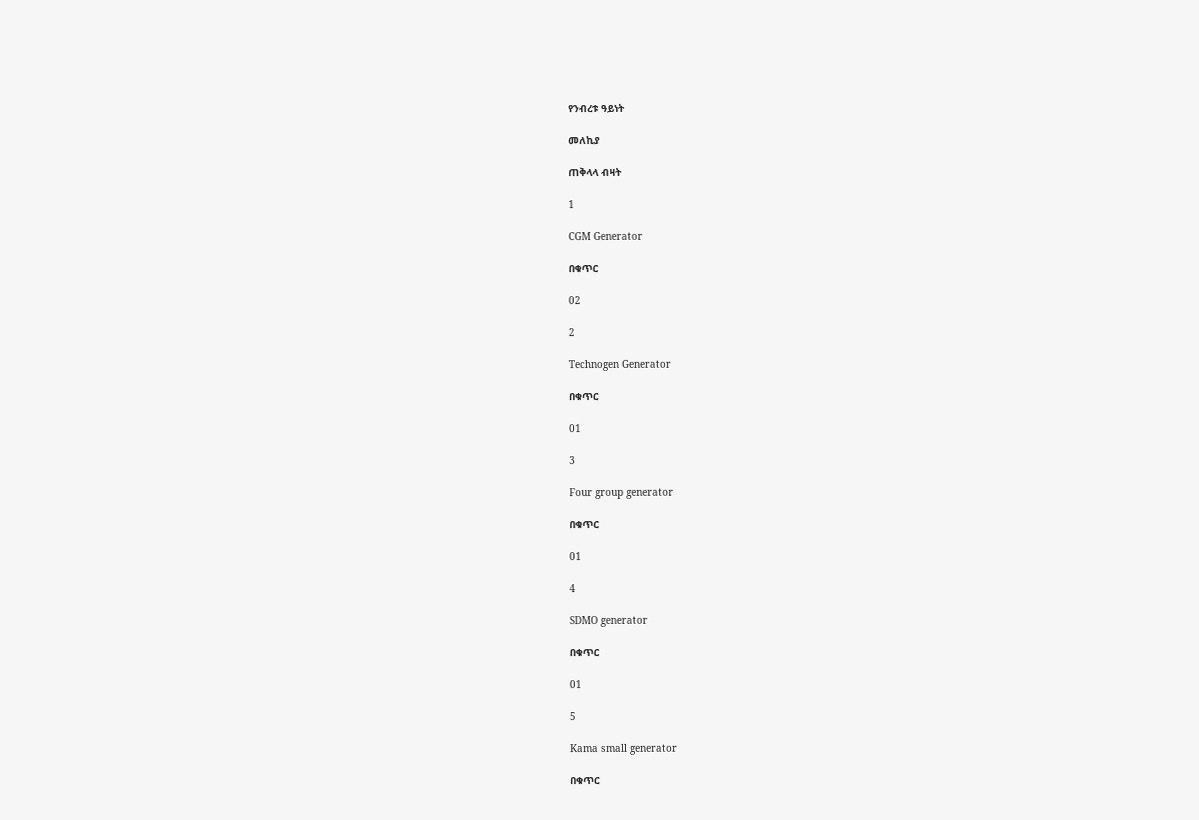የንብረቱ ዓይነት

መለኪያ

ጠቅላላ ብዛት

1

CGM Generator

በቁጥር

02

2

Technogen Generator

በቁጥር

01

3

Four group generator

በቁጥር

01

4

SDMO generator

በቁጥር

01

5

Kama small generator

በቁጥር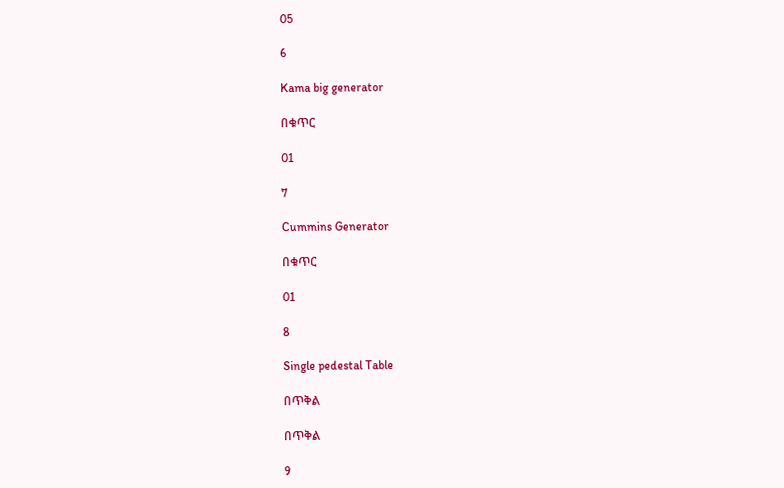05

6

Kama big generator

በቁጥር

01

7

Cummins Generator

በቁጥር

01

8

Single pedestal Table

በጥቅል

በጥቅል

9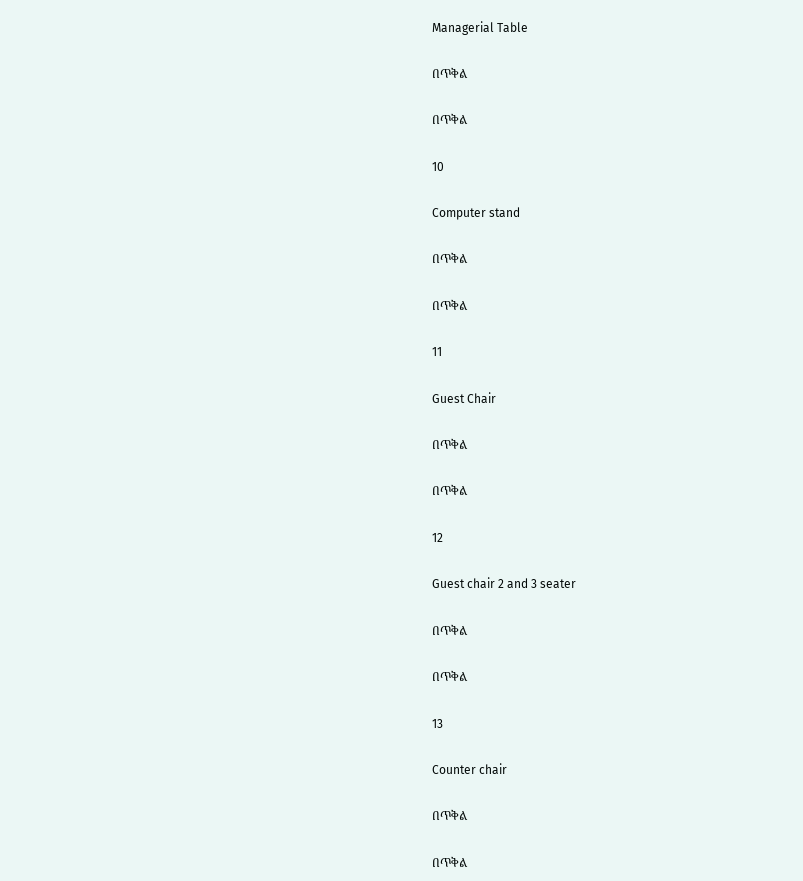Managerial Table

በጥቅል

በጥቅል

10

Computer stand

በጥቅል

በጥቅል

11

Guest Chair

በጥቅል

በጥቅል

12

Guest chair 2 and 3 seater

በጥቅል

በጥቅል

13

Counter chair

በጥቅል

በጥቅል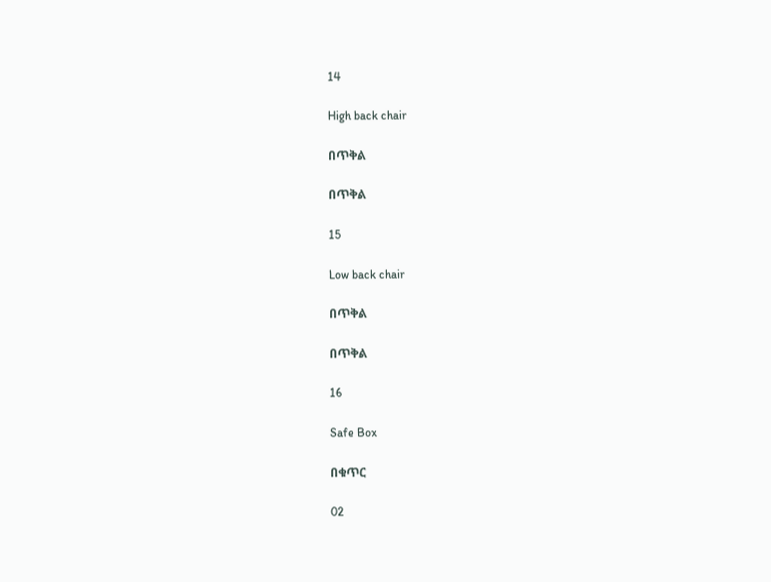14

High back chair

በጥቅል

በጥቅል

15

Low back chair

በጥቅል

በጥቅል

16

Safe Box

በቁጥር

02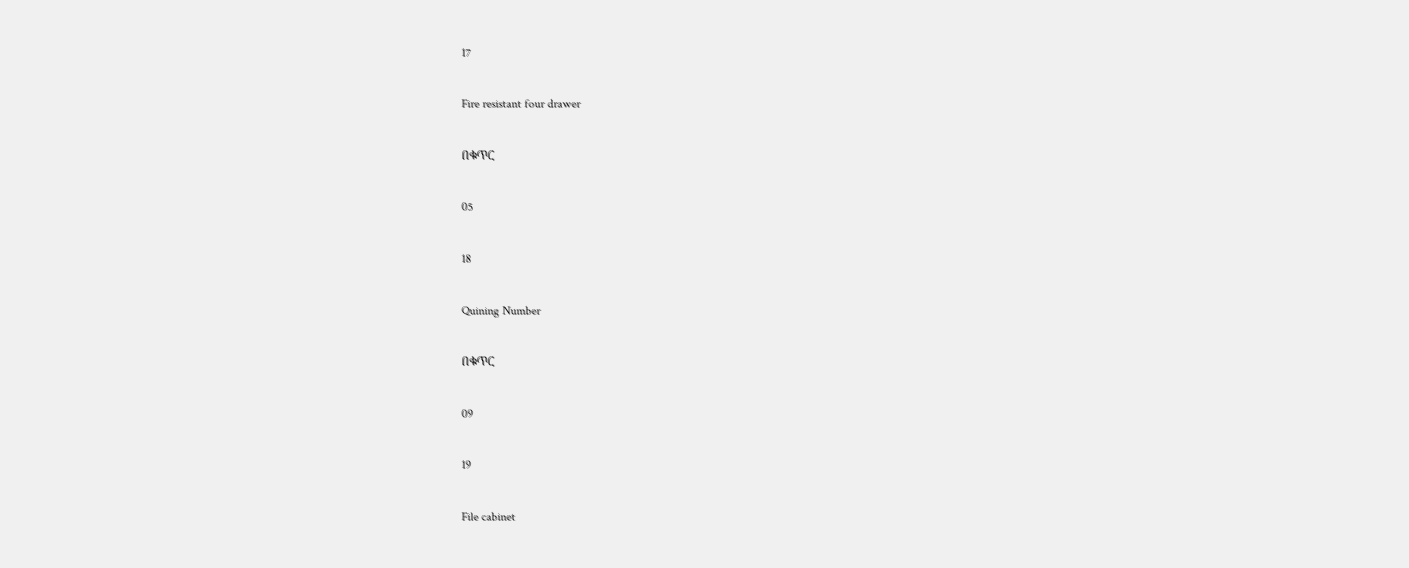17

Fire resistant four drawer

በቁጥር

05

18

Quining Number

በቁጥር

09

19

File cabinet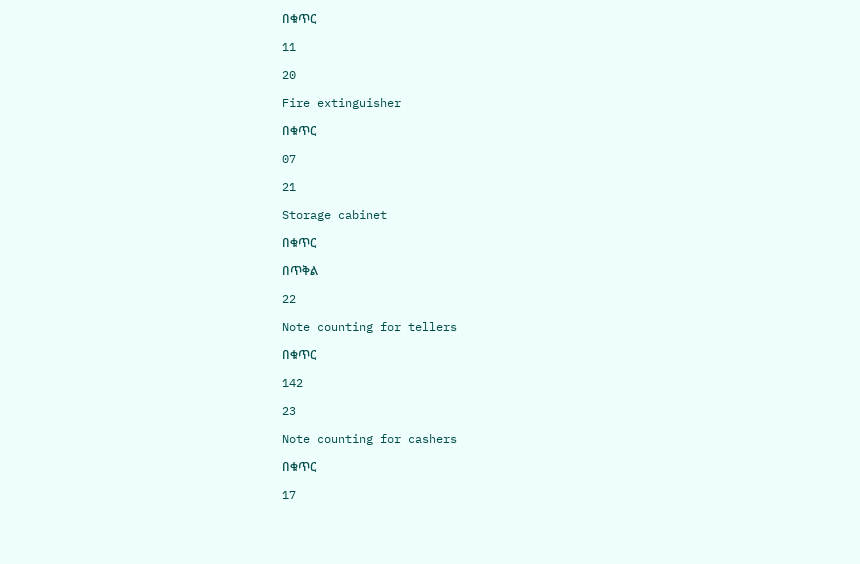በቁጥር

11

20

Fire extinguisher

በቁጥር

07

21

Storage cabinet

በቁጥር

በጥቅል

22

Note counting for tellers

በቁጥር

142

23

Note counting for cashers

በቁጥር

17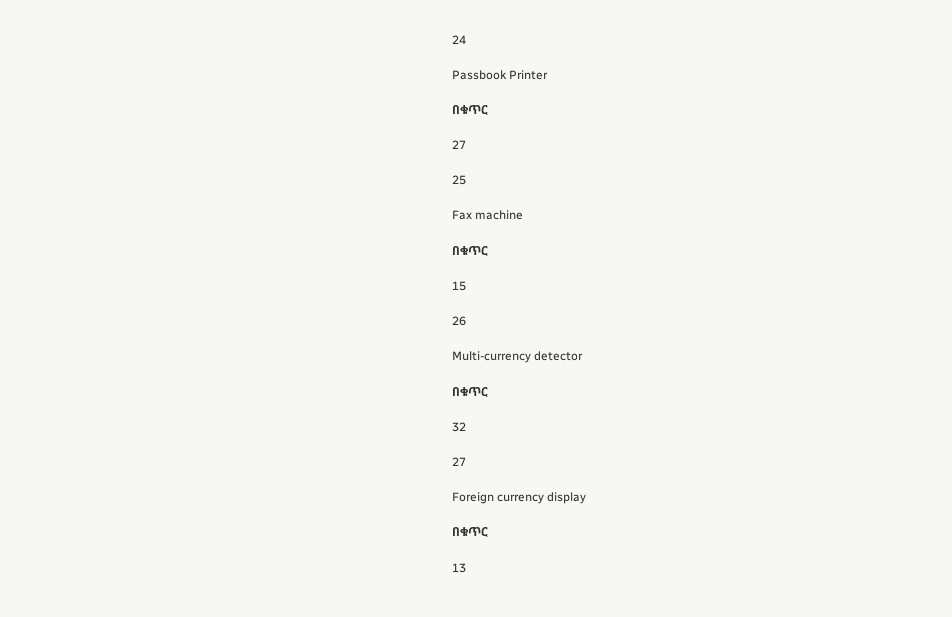24

Passbook Printer

በቁጥር

27

25

Fax machine

በቁጥር

15

26

Multi-currency detector

በቁጥር

32

27

Foreign currency display

በቁጥር

13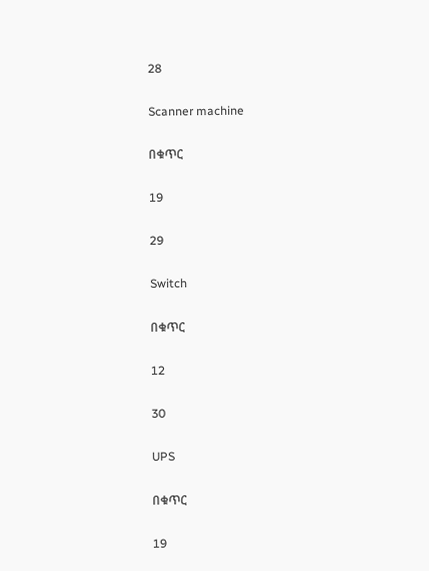28

Scanner machine

በቁጥር

19

29

Switch

በቁጥር

12

30

UPS

በቁጥር

19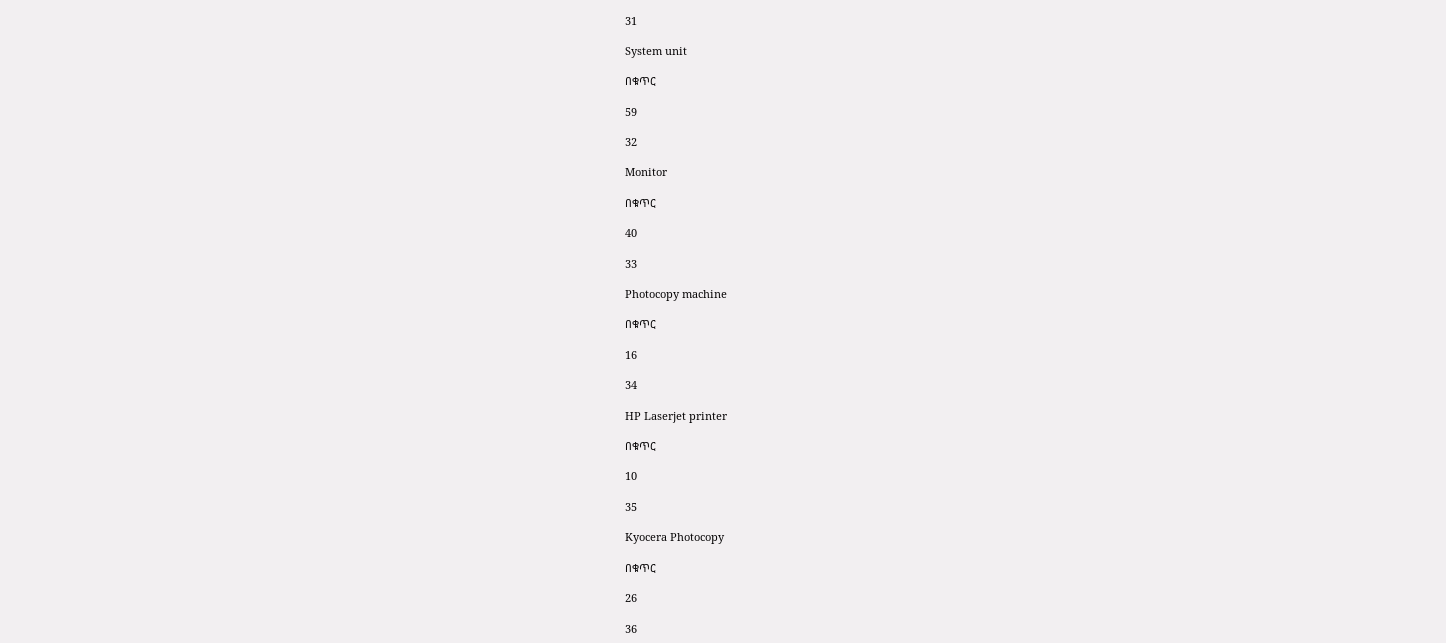31

System unit

በቁጥር

59

32

Monitor

በቁጥር

40

33

Photocopy machine

በቁጥር

16

34

HP Laserjet printer

በቁጥር

10

35

Kyocera Photocopy

በቁጥር

26

36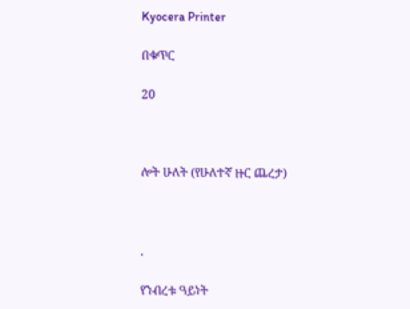Kyocera Printer

በቁጥር

20



ሎት ሁለት (የሁለተኛ ዙር ጨረታ)



.

የንብረቱ ዓይነት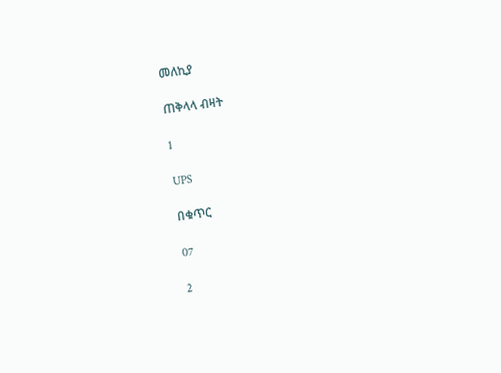መለኪያ

ጠቅላላ ብዛት

1

UPS

በቁጥር

07

2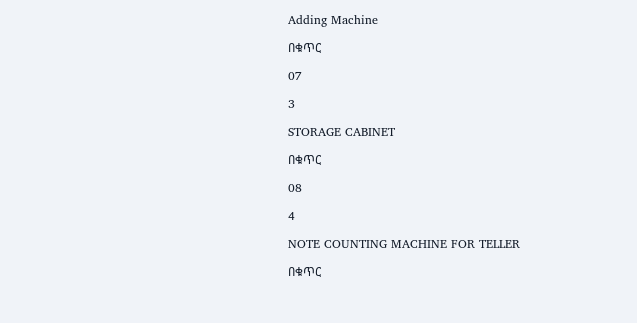Adding Machine

በቁጥር

07

3

STORAGE CABINET

በቁጥር

08

4

NOTE COUNTING MACHINE FOR TELLER

በቁጥር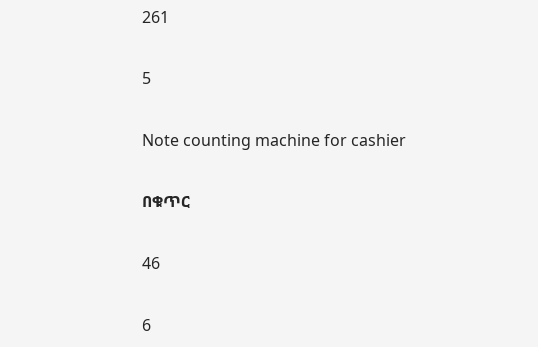261

5

Note counting machine for cashier

በቁጥር

46

6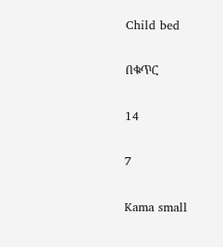Child bed

በቁጥር

14

7

Kama small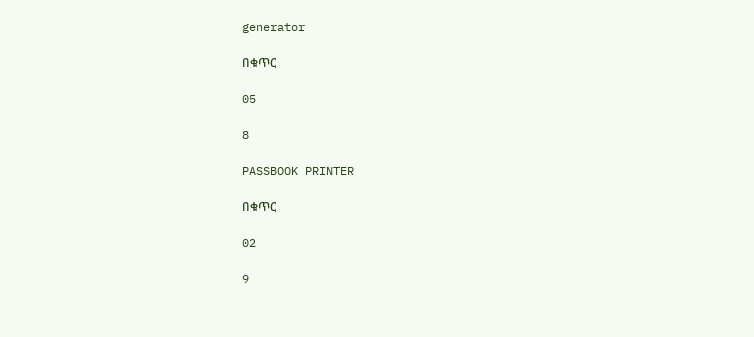generator

በቁጥር

05

8

PASSBOOK PRINTER

በቁጥር

02

9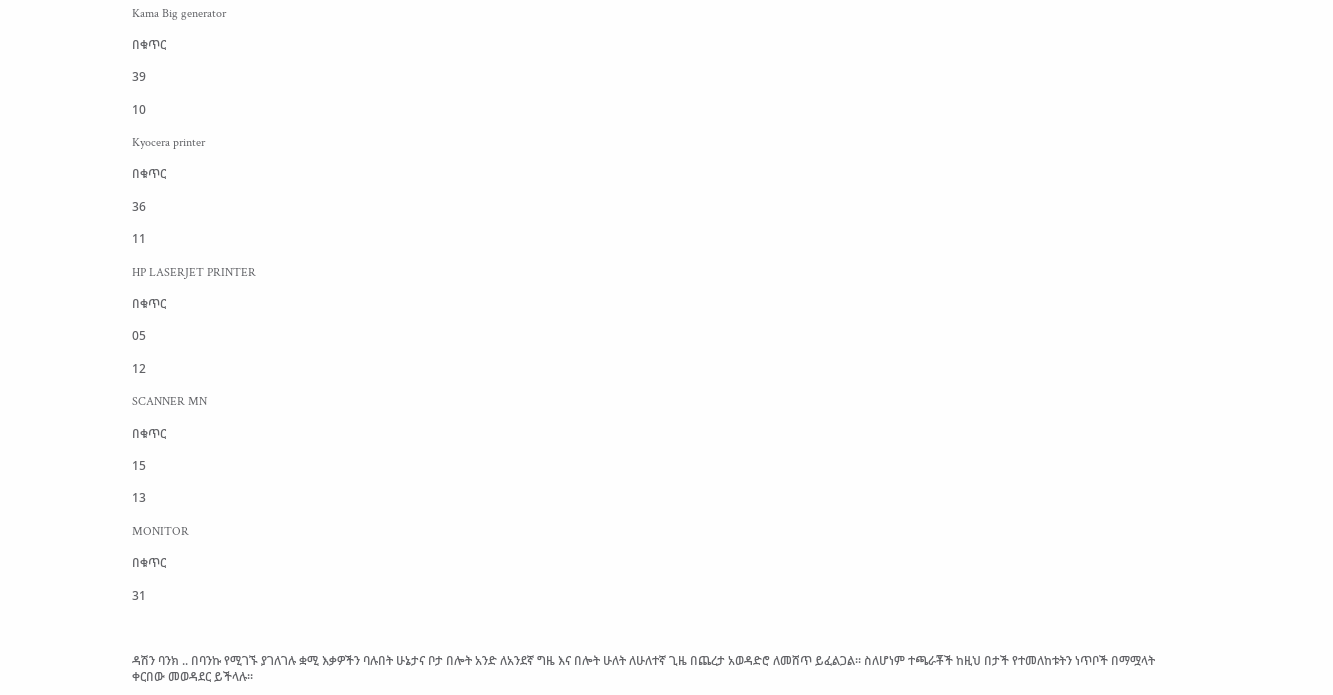Kama Big generator

በቁጥር

39

10

Kyocera printer

በቁጥር

36

11

HP LASERJET PRINTER

በቁጥር

05

12

SCANNER MN

በቁጥር

15

13

MONITOR

በቁጥር

31



ዳሽን ባንክ .. በባንኩ የሚገኙ ያገለገሉ ቋሚ እቃዎችን ባሉበት ሁኔታና ቦታ በሎት አንድ ለአንደኛ ግዜ እና በሎት ሁለት ለሁለተኛ ጊዜ በጨረታ አወዳድሮ ለመሸጥ ይፈልጋል፡፡ ስለሆነም ተጫራቾች ከዚህ በታች የተመለከቱትን ነጥቦች በማሟላት ቀርበው መወዳደር ይችላሉ።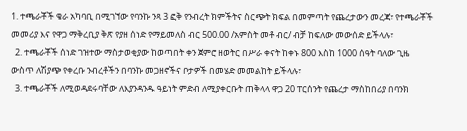1. ተጫራቾች ቄራ አካባቢ በሚገኘው የባንኩ ንጻ 3 ፎቅ የንብረት ክምችትና ስርጭት ክፍል በመምጣት የጨረታውን መረጃ፣ የተጫራቾች መመሪያ እና የዋጋ ማቅረቢያ ቅጽ የያዘ ሰነድ የማይመለስ ብር 500.00 /አምስት መቶ ብር/ ብቻ ከፍለው መውሰድ ይችላሉ፣
  2. ተጫራቾች ሰነድ ገዝተው ማስታወቂያው ከወጣበት ቀን ጀምሮ ዘወትር በሥራ ቀናት ከቀኑ 800 እስከ 1000 ሰዓት ባለው ጊዜ ውስጥ ለሽያጭ የቀረቡ ንብረቶችን በባንኩ መጋዘኖችና ቦታዎች በመሄድ መመልከት ይችላሉ፣
  3. ተጫራቾች ለሚወዳደሩባቸው ለእያንዳንዱ ዓይነት ምድብ ለሚያቀርቡት ጠቅላላ ዋጋ 20 ፐርሰንት የጨረታ ማስከበሪያ በባንክ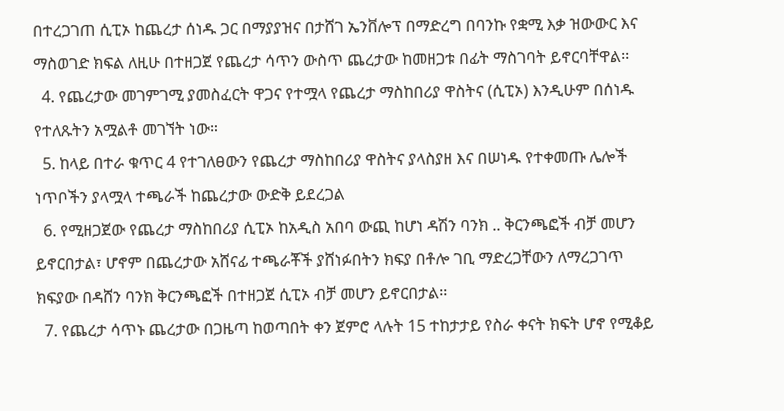በተረጋገጠ ሲፒኦ ከጨረታ ሰነዱ ጋር በማያያዝና በታሸገ ኤንቨሎፕ በማድረግ በባንኩ የቋሚ እቃ ዝውውር እና ማስወገድ ክፍል ለዚሁ በተዘጋጀ የጨረታ ሳጥን ውስጥ ጨረታው ከመዘጋቱ በፊት ማስገባት ይኖርባቸዋል፡፡
  4. የጨረታው መገምገሚ ያመስፈርት ዋጋና የተሟላ የጨረታ ማስከበሪያ ዋስትና (ሲፒኦ) እንዲሁም በሰነዱ የተለጹትን አሟልቶ መገኘት ነው።
  5. ከላይ በተራ ቁጥር 4 የተገለፀውን የጨረታ ማስከበሪያ ዋስትና ያላስያዘ እና በሠነዱ የተቀመጡ ሌሎች ነጥቦችን ያላሟላ ተጫራች ከጨረታው ውድቅ ይደረጋል
  6. የሚዘጋጀው የጨረታ ማስከበሪያ ሲፒኦ ከአዲስ አበባ ውጪ ከሆነ ዳሽን ባንክ .. ቅርንጫፎች ብቻ መሆን ይኖርበታል፣ ሆኖም በጨረታው አሸናፊ ተጫራቾች ያሸነፉበትን ክፍያ በቶሎ ገቢ ማድረጋቸውን ለማረጋገጥ ክፍያው በዳሸን ባንክ ቅርንጫፎች በተዘጋጀ ሲፒኦ ብቻ መሆን ይኖርበታል፡፡
  7. የጨረታ ሳጥኑ ጨረታው በጋዜጣ ከወጣበት ቀን ጀምሮ ላሉት 15 ተከታታይ የስራ ቀናት ክፍት ሆኖ የሚቆይ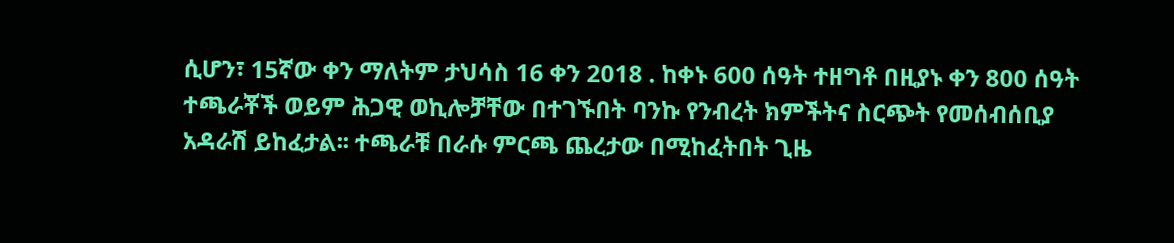ሲሆን፣ 15ኛው ቀን ማለትም ታህሳስ 16 ቀን 2018 . ከቀኑ 600 ሰዓት ተዘግቶ በዚያኑ ቀን 800 ሰዓት ተጫራቾች ወይም ሕጋዊ ወኪሎቻቸው በተገኙበት ባንኩ የንብረት ክምችትና ስርጭት የመሰብሰቢያ አዳራሽ ይከፈታል፡፡ ተጫራቹ በራሱ ምርጫ ጨረታው በሚከፈትበት ጊዜ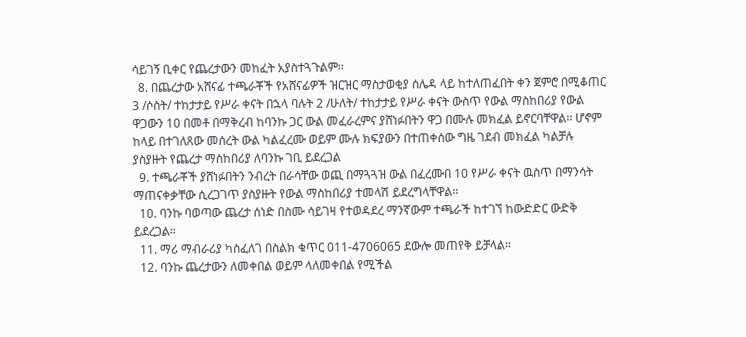ሳይገኝ ቢቀር የጨረታውን መከፈት አያስተጓጉልም፡፡
  8. በጨረታው አሸናፊ ተጫራቾች የአሸናፊዎች ዝርዝር ማስታወቂያ ሰሌዳ ላይ ከተለጠፈበት ቀን ጀምሮ በሚቆጠር 3 /ሶስት/ ተከታታይ የሥራ ቀናት በኋላ ባሉት 2 /ሁለት/ ተከታታይ የሥራ ቀናት ውስጥ የውል ማስከበሪያ የውል ዋጋውን 10 በመቶ በማቅረብ ከባንኩ ጋር ውል መፈራረምና ያሸነፉበትን ዋጋ በሙሉ መክፈል ይኖርባቸዋል፡፡ ሆኖም ከላይ በተገለጸው መሰረት ውል ካልፈረሙ ወይም ሙሉ ክፍያውን በተጠቀሰው ግዜ ገደብ መክፈል ካልቻሉ ያስያዙት የጨረታ ማስከበሪያ ለባንኩ ገቢ ይደረጋል
  9. ተጫራቾች ያሸነፉበትን ንብረት በራሳቸው ወጪ በማጓጓዝ ውል በፈረሙበ 10 የሥራ ቀናት ዉስጥ በማንሳት ማጠናቀቃቸው ሲረጋገጥ ያስያዙት የውል ማስከበሪያ ተመላሽ ይደረግላቸዋል፡፡
  10. ባንኩ ባወጣው ጨረታ ሰነድ በስሙ ሳይገዛ የተወዳደረ ማንኛውም ተጫራች ከተገኘ ከውድድር ውድቅ ይደረጋል።
  11. ማሪ ማብራሪያ ካስፈለገ በስልክ ቁጥር 011-4706065 ደውሎ መጠየቅ ይቻላል።
  12. ባንኩ ጨረታውን ለመቀበል ወይም ላለመቀበል የሚችል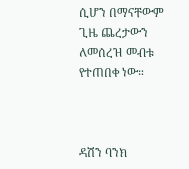ሲሆን በማናቸውም ጊዜ ጨረታውን ለመሰረዝ መብቱ የተጠበቀ ነው።



ዳሽን ባንክ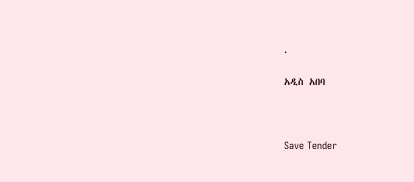.

አዲስ አበባ



Save Tender